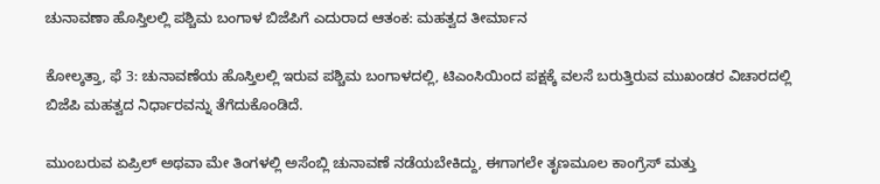ಚುನಾವಣಾ ಹೊಸ್ತಿಲಲ್ಲಿ ಪಶ್ಚಿಮ ಬಂಗಾಳ ಬಿಜೆಪಿಗೆ ಎದುರಾದ ಆತಂಕ: ಮಹತ್ವದ ತೀರ್ಮಾನ

ಕೋಲ್ಕತ್ತಾ, ಫೆ 3: ಚುನಾವಣೆಯ ಹೊಸ್ತಿಲಲ್ಲಿ ಇರುವ ಪಶ್ಚಿಮ ಬಂಗಾಳದಲ್ಲಿ, ಟಿಎಂಸಿಯಿಂದ ಪಕ್ಷಕ್ಕೆ ವಲಸೆ ಬರುತ್ತಿರುವ ಮುಖಂಡರ ವಿಚಾರದಲ್ಲಿ ಬಿಜೆಪಿ ಮಹತ್ವದ ನಿರ್ಧಾರವನ್ನು ತೆಗೆದುಕೊಂಡಿದೆ.

ಮುಂಬರುವ ಏಪ್ರಿಲ್ ಅಥವಾ ಮೇ ತಿಂಗಳಲ್ಲಿ ಅಸೆಂಬ್ಲಿ ಚುನಾವಣೆ ನಡೆಯಬೇಕಿದ್ದು, ಈಗಾಗಲೇ ತೃಣಮೂಲ ಕಾಂಗ್ರೆಸ್ ಮತ್ತು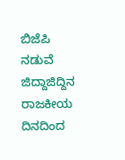ಬಿಜೆಪಿ ನಡುವೆ ಜಿದ್ದಾಜಿದ್ದಿನ ರಾಜಕೀಯ ದಿನದಿಂದ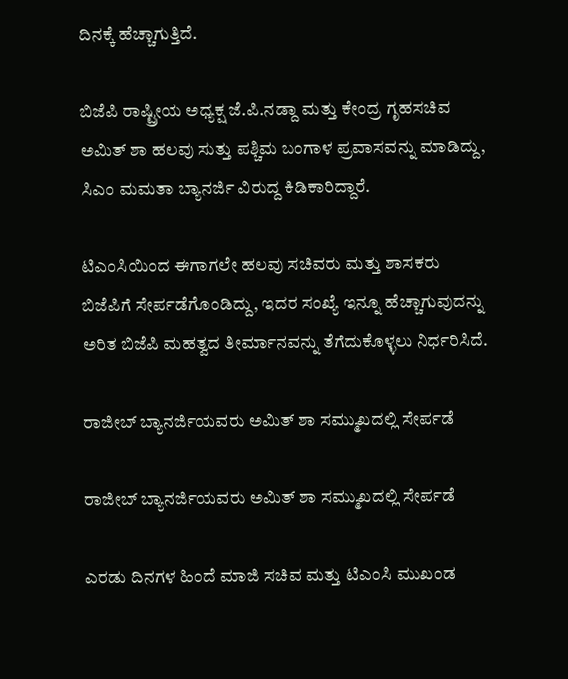ದಿನಕ್ಕೆ ಹೆಚ್ಚಾಗುತ್ತಿದೆ.

ಬಿಜೆಪಿ ರಾಷ್ಟ್ರೀಯ ಅಧ್ಯಕ್ಷ ಜೆ.ಪಿ.ನಡ್ದಾ ಮತ್ತು ಕೇಂದ್ರ ಗೃಹಸಚಿವ ಅಮಿತ್ ಶಾ ಹಲವು ಸುತ್ತು ಪಶ್ಚಿಮ ಬಂಗಾಳ ಪ್ರವಾಸವನ್ನು ಮಾಡಿದ್ದು, ಸಿಎಂ ಮಮತಾ ಬ್ಯಾನರ್ಜಿ ವಿರುದ್ದ ಕಿಡಿಕಾರಿದ್ದಾರೆ.

ಟಿಎಂಸಿಯಿಂದ ಈಗಾಗಲೇ ಹಲವು ಸಚಿವರು ಮತ್ತು ಶಾಸಕರು ಬಿಜೆಪಿಗೆ ಸೇರ್ಪಡೆಗೊಂಡಿದ್ದು, ಇದರ ಸಂಖ್ಯೆ ಇನ್ನೂ ಹೆಚ್ಚಾಗುವುದನ್ನು ಅರಿತ ಬಿಜೆಪಿ ಮಹತ್ವದ ತೀರ್ಮಾನವನ್ನು ತೆಗೆದುಕೊಳ್ಳಲು ನಿರ್ಧರಿಸಿದೆ.

ರಾಜೀಬ್ ಬ್ಯಾನರ್ಜಿಯವರು ಅಮಿತ್ ಶಾ ಸಮ್ಮುಖದಲ್ಲಿ ಸೇರ್ಪಡೆ

ರಾಜೀಬ್ ಬ್ಯಾನರ್ಜಿಯವರು ಅಮಿತ್ ಶಾ ಸಮ್ಮುಖದಲ್ಲಿ ಸೇರ್ಪಡೆ

ಎರಡು ದಿನಗಳ ಹಿಂದೆ ಮಾಜಿ ಸಚಿವ ಮತ್ತು ಟಿಎಂಸಿ ಮುಖಂಡ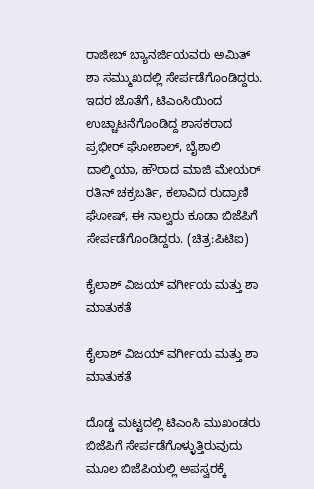ರಾಜೀಬ್ ಬ್ಯಾನರ್ಜಿಯವರು ಅಮಿತ್ ಶಾ ಸಮ್ಮುಖದಲ್ಲಿ ಸೇರ್ಪಡೆಗೊಂಡಿದ್ದರು. ಇದರ ಜೊತೆಗೆ, ಟಿಎಂಸಿಯಿಂದ ಉಚ್ಚಾಟನೆಗೊಂಡಿದ್ದ ಶಾಸಕರಾದ ಪ್ರಭೀರ್ ಘೋಶಾಲ್, ಬೈಶಾಲಿ ದಾಲ್ಮಿಯಾ, ಹೌರಾದ ಮಾಜಿ ಮೇಯರ್ ರತಿನ್ ಚಕ್ರಬರ್ತಿ, ಕಲಾವಿದ ರುದ್ರಾಣಿ ಘೋಷ್, ಈ ನಾಲ್ವರು ಕೂಡಾ ಬಿಜೆಪಿಗೆ ಸೇರ್ಪಡೆಗೊಂಡಿದ್ದರು. (ಚಿತ್ರ:ಪಿಟಿಐ)

ಕೈಲಾಶ್ ವಿಜಯ್ ವರ್ಗೀಯ ಮತ್ತು ಶಾ ಮಾತುಕತೆ

ಕೈಲಾಶ್ ವಿಜಯ್ ವರ್ಗೀಯ ಮತ್ತು ಶಾ ಮಾತುಕತೆ

ದೊಡ್ಡ ಮಟ್ಟದಲ್ಲಿ ಟಿಎಂಸಿ ಮುಖಂಡರು ಬಿಜೆಪಿಗೆ ಸೇರ್ಪಡೆಗೊಳ್ಳುತ್ತಿರುವುದು ಮೂಲ ಬಿಜೆಪಿಯಲ್ಲಿ ಅಪಸ್ವರಕ್ಕೆ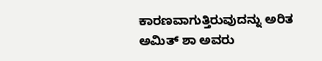ಕಾರಣವಾಗುತ್ತಿರುವುದನ್ನು ಅರಿತ ಅಮಿತ್ ಶಾ ಅವರು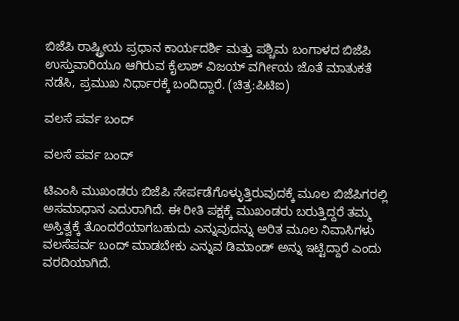ಬಿಜೆಪಿ ರಾಷ್ಟ್ರೀಯ ಪ್ರಧಾನ ಕಾರ್ಯದರ್ಶಿ ಮತ್ತು ಪಶ್ಚಿಮ ಬಂಗಾಳದ ಬಿಜೆಪಿ ಉಸ್ತುವಾರಿಯೂ ಆಗಿರುವ ಕೈಲಾಶ್ ವಿಜಯ್ ವರ್ಗೀಯ ಜೊತೆ ಮಾತುಕತೆ ನಡೆಸಿ, ಪ್ರಮುಖ ನಿರ್ಧಾರಕ್ಕೆ ಬಂದಿದ್ದಾರೆ. (ಚಿತ್ರ:ಪಿಟಿಐ)

ವಲಸೆ ಪರ್ವ ಬಂದ್

ವಲಸೆ ಪರ್ವ ಬಂದ್

ಟಿಎಂಸಿ ಮುಖಂಡರು ಬಿಜೆಪಿ ಸೇರ್ಪಡೆಗೊಳ್ಳುತ್ತಿರುವುದಕ್ಕೆ ಮೂಲ ಬಿಜೆಪಿಗರಲ್ಲಿ ಅಸಮಾಧಾನ ಎದುರಾಗಿದೆ. ಈ ರೀತಿ ಪಕ್ಷಕ್ಕೆ ಮುಖಂಡರು ಬರುತ್ತಿದ್ದರೆ ತಮ್ಮ ಅಸ್ತಿತ್ವಕ್ಕೆ ತೊಂದರೆಯಾಗಬಹುದು ಎನ್ನುವುದನ್ನು ಅರಿತ ಮೂಲ ನಿವಾಸಿಗಳು ವಲಸೆಪರ್ವ ಬಂದ್ ಮಾಡಬೇಕು ಎನ್ನುವ ಡಿಮಾಂಡ್ ಅನ್ನು ಇಟ್ಟಿದ್ದಾರೆ ಎಂದು ವರದಿಯಾಗಿದೆ.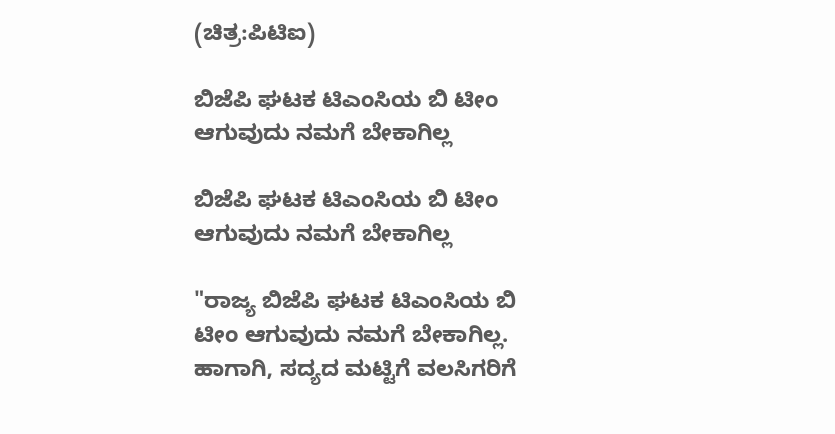(ಚಿತ್ರ:ಪಿಟಿಐ)

ಬಿಜೆಪಿ ಘಟಕ ಟಿಎಂಸಿಯ ಬಿ ಟೀಂ ಆಗುವುದು ನಮಗೆ ಬೇಕಾಗಿಲ್ಲ

ಬಿಜೆಪಿ ಘಟಕ ಟಿಎಂಸಿಯ ಬಿ ಟೀಂ ಆಗುವುದು ನಮಗೆ ಬೇಕಾಗಿಲ್ಲ

"ರಾಜ್ಯ ಬಿಜೆಪಿ ಘಟಕ ಟಿಎಂಸಿಯ ಬಿ ಟೀಂ ಆಗುವುದು ನಮಗೆ ಬೇಕಾಗಿಲ್ಲ. ಹಾಗಾಗಿ, ಸದ್ಯದ ಮಟ್ಟಿಗೆ ವಲಸಿಗರಿಗೆ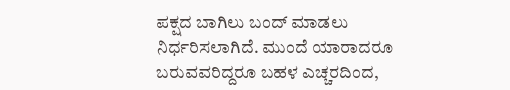ಪಕ್ಷದ ಬಾಗಿಲು ಬಂದ್ ಮಾಡಲು ನಿರ್ಧರಿಸಲಾಗಿದೆ. ಮುಂದೆ ಯಾರಾದರೂ ಬರುವವರಿದ್ದರೂ ಬಹಳ ಎಚ್ಚರದಿಂದ,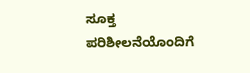ಸೂಕ್ತ ಪರಿಶೀಲನೆಯೊಂದಿಗೆ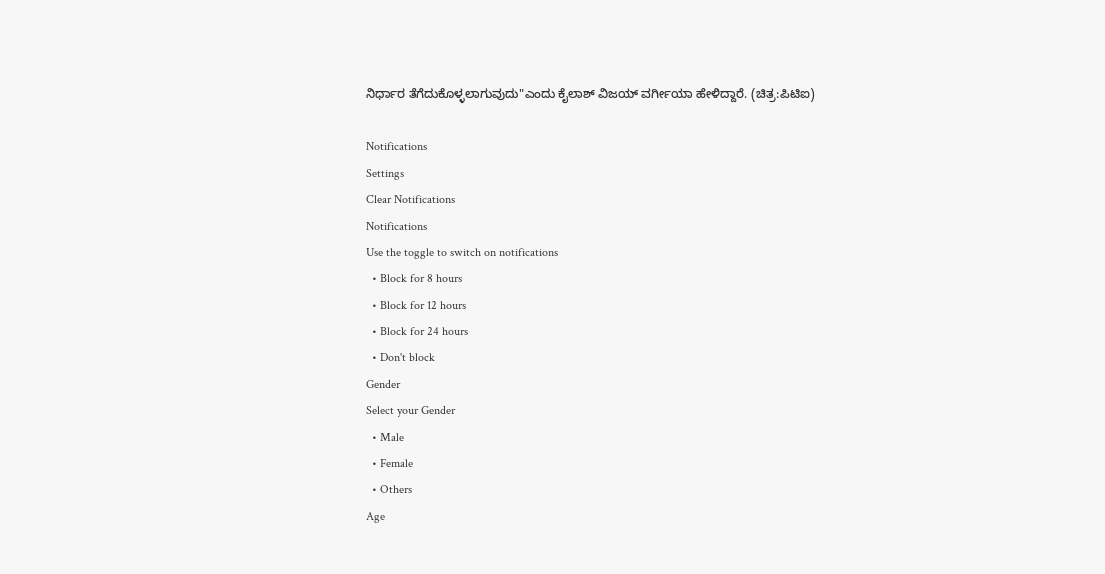ನಿರ್ಧಾರ ತೆಗೆದುಕೊಳ್ಳಲಾಗುವುದು"ಎಂದು ಕೈಲಾಶ್ ವಿಜಯ್ ವರ್ಗೀಯಾ ಹೇಳಿದ್ದಾರೆ. (ಚಿತ್ರ:ಪಿಟಿಐ)

Notifications
Settings
Clear Notifications
Notifications
Use the toggle to switch on notifications
  • Block for 8 hours
  • Block for 12 hours
  • Block for 24 hours
  • Don't block
Gender
Select your Gender
  • Male
  • Female
  • Others
Age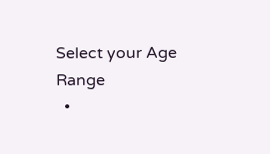Select your Age Range
  •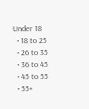Under 18
  • 18 to 25
  • 26 to 35
  • 36 to 45
  • 45 to 55
  • 55+